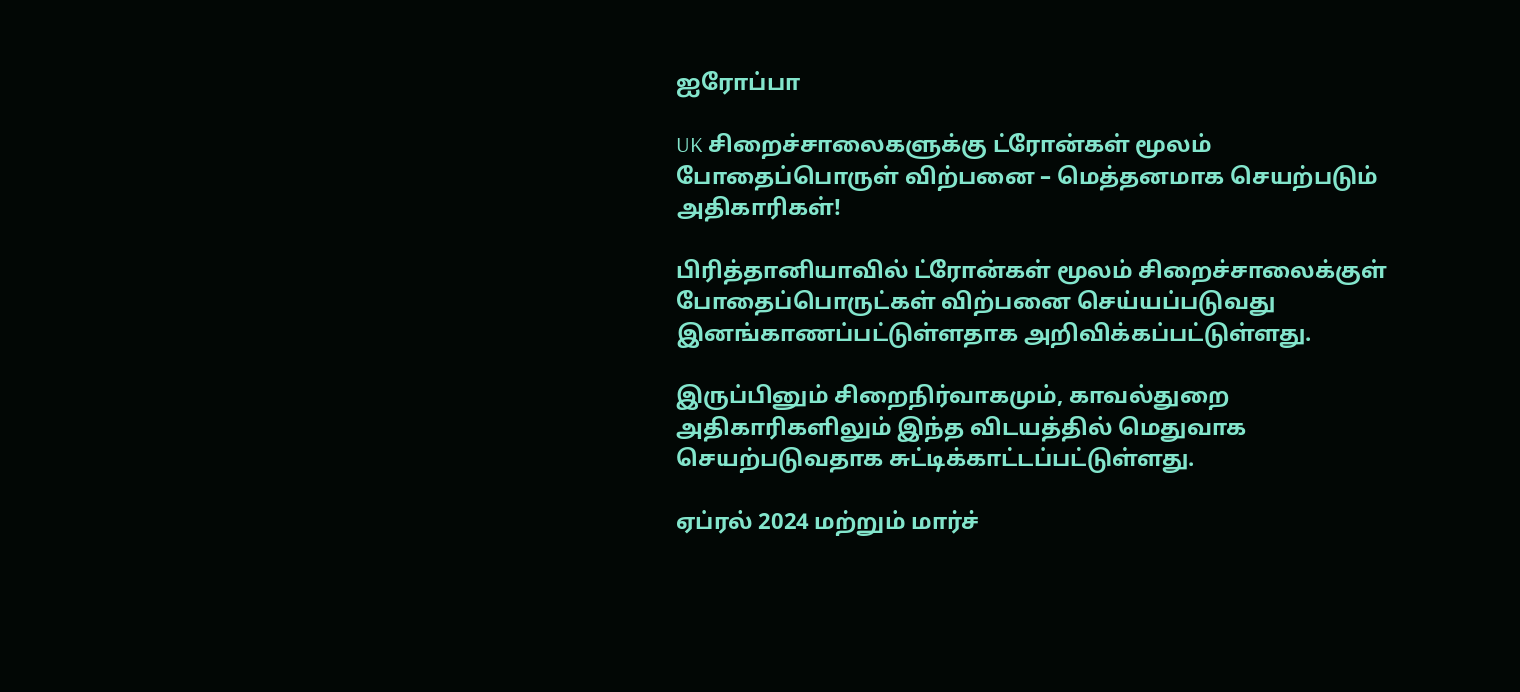ஐரோப்பா

UK சிறைச்சாலைகளுக்கு ட்ரோன்கள் மூலம் போதைப்பொருள் விற்பனை – மெத்தனமாக செயற்படும் அதிகாரிகள்!

பிரித்தானியாவில் ட்ரோன்கள் மூலம் சிறைச்சாலைக்குள் போதைப்பொருட்கள் விற்பனை செய்யப்படுவது இனங்காணப்பட்டுள்ளதாக அறிவிக்கப்பட்டுள்ளது.

இருப்பினும் சிறைநிர்வாகமும், காவல்துறை அதிகாரிகளிலும் இந்த விடயத்தில் மெதுவாக செயற்படுவதாக சுட்டிக்காட்டப்பட்டுள்ளது.

ஏப்ரல் 2024 மற்றும் மார்ச்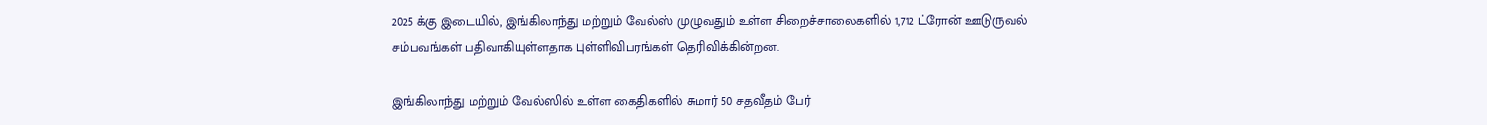2025 க்கு இடையில், இங்கிலாந்து மற்றும் வேல்ஸ் முழுவதும் உள்ள சிறைச்சாலைகளில் 1,712 ட்ரோன் ஊடுருவல் சம்பவங்கள் பதிவாகியுள்ளதாக புள்ளிவிபரங்கள் தெரிவிக்கின்றன.

இங்கிலாந்து மற்றும் வேல்ஸில் உள்ள கைதிகளில் சுமார் 50 சதவீதம் பேர்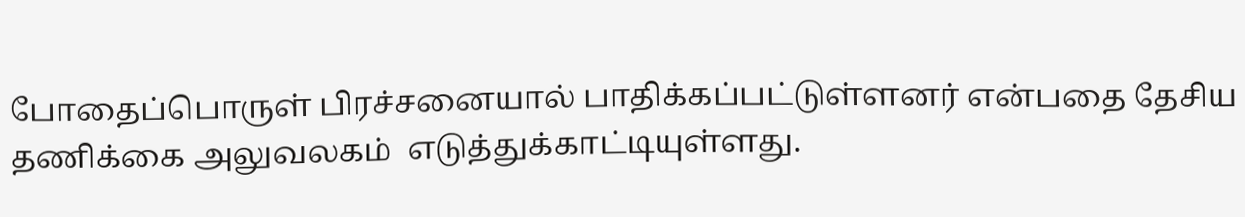போதைப்பொருள் பிரச்சனையால் பாதிக்கப்பட்டுள்ளனர் என்பதை தேசிய தணிக்கை அலுவலகம்  எடுத்துக்காட்டியுள்ளது.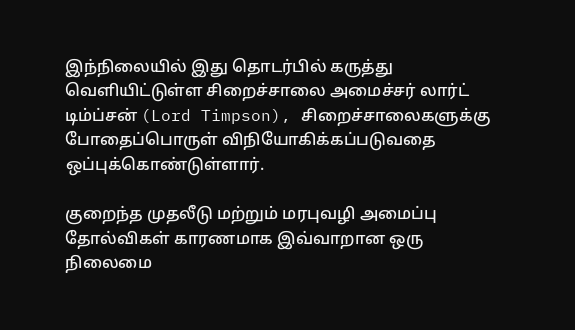இந்நிலையில் இது தொடர்பில் கருத்து வெளியிட்டுள்ள சிறைச்சாலை அமைச்சர் லார்ட் டிம்ப்சன் (Lord Timpson), சிறைச்சாலைகளுக்கு போதைப்பொருள் விநியோகிக்கப்படுவதை ஒப்புக்கொண்டுள்ளார்.

குறைந்த முதலீடு மற்றும் மரபுவழி அமைப்பு தோல்விகள் காரணமாக இவ்வாறான ஒரு நிலைமை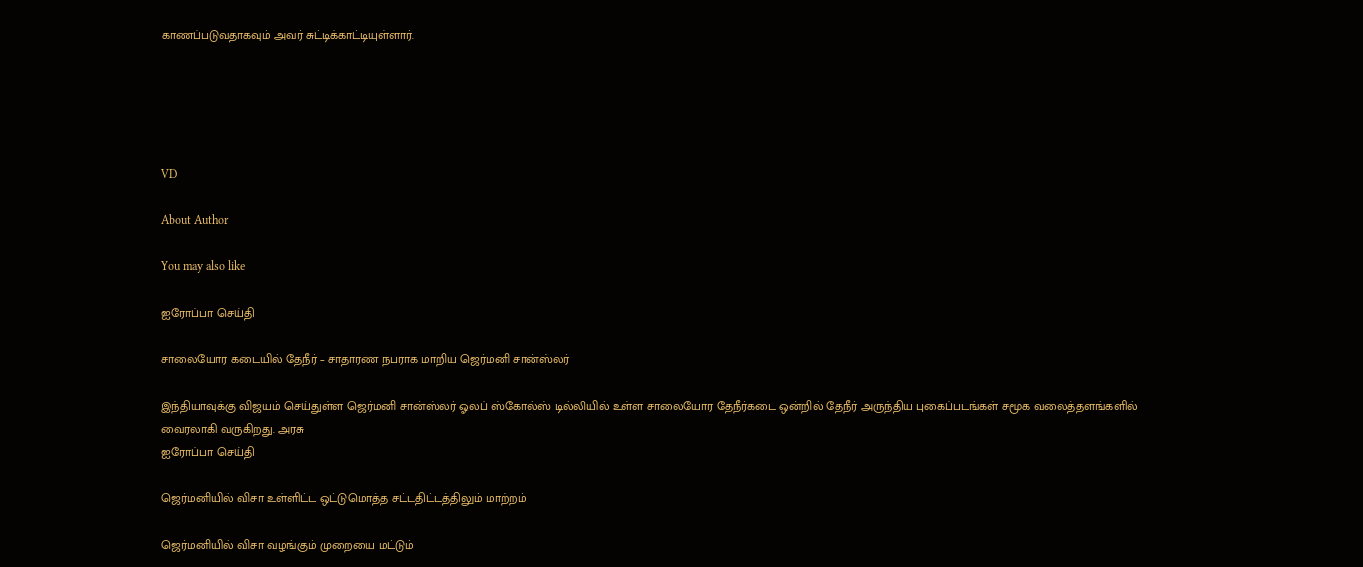காணப்படுவதாகவும் அவர் சுட்டிக்காட்டியுள்ளார்.





VD

About Author

You may also like

ஐரோப்பா செய்தி

சாலையோர கடையில் தேநீர் – சாதாரண நபராக மாறிய ஜெர்மனி சான்ஸ்லர்

இந்தியாவுக்கு விஜயம் செய்துள்ள ஜெர்மனி சான்ஸ்லர் ஓலப் ஸ்கோல்ஸ் டில்லியில் உள்ள சாலையோர தேநீர்கடை ஒன்றில் தேநீர் அருந்திய புகைப்படங்கள் சமூக வலைத்தளங்களில் வைரலாகி வருகிறது. அரசு
ஐரோப்பா செய்தி

ஜெர்மனியில் விசா உள்ளிட்ட ஒட்டுமொத்த சட்டதிட்டத்திலும் மாற்றம்

ஜெர்மனியில் விசா வழங்கும் முறையை மட்டும்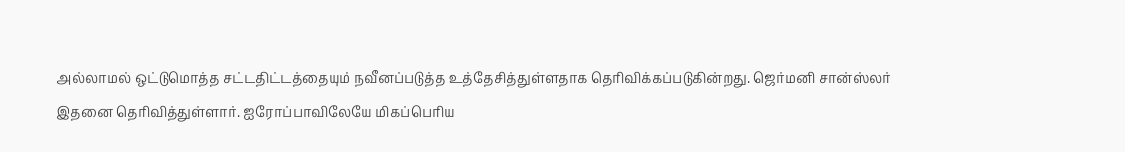அல்லாமல் ஒட்டுமொத்த சட்டதிட்டத்தையும் நவீனப்படுத்த உத்தேசித்துள்ளதாக தெரிவிக்கப்படுகின்றது. ஜெர்மனி சான்ஸ்லர் இதனை தெரிவித்துள்ளார். ஐரோப்பாவிலேயே மிகப்பெரிய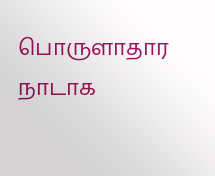பொருளாதார நாடாக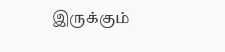இருக்கும்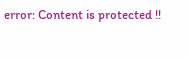error: Content is protected !!